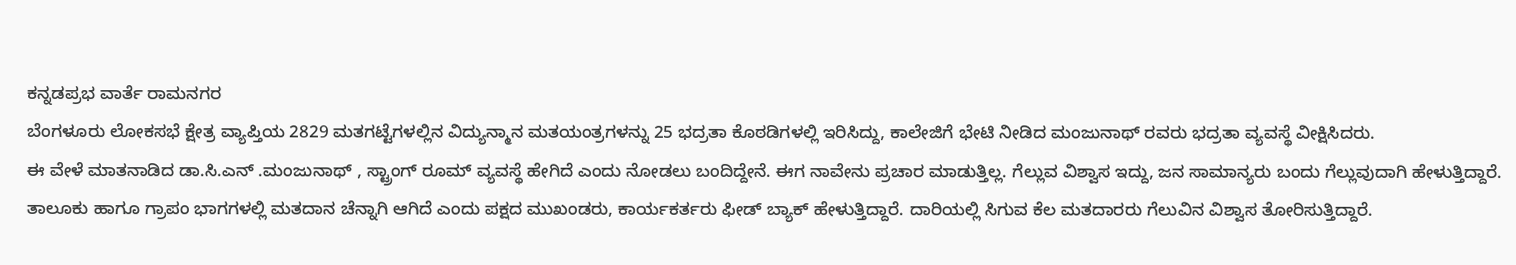ಕನ್ನಡಪ್ರಭ ವಾರ್ತೆ ರಾಮನಗರ
ಬೆಂಗಳೂರು ಲೋಕಸಭೆ ಕ್ಷೇತ್ರ ವ್ಯಾಪ್ತಿಯ 2829 ಮತಗಟ್ಟೆಗಳಲ್ಲಿನ ವಿದ್ಯುನ್ಮಾನ ಮತಯಂತ್ರಗಳನ್ನು 25 ಭದ್ರತಾ ಕೊಠಡಿಗಳಲ್ಲಿ ಇರಿಸಿದ್ದು, ಕಾಲೇಜಿಗೆ ಭೇಟಿ ನೀಡಿದ ಮಂಜುನಾಥ್ ರವರು ಭದ್ರತಾ ವ್ಯವಸ್ಥೆ ವೀಕ್ಷಿಸಿದರು.
ಈ ವೇಳೆ ಮಾತನಾಡಿದ ಡಾ.ಸಿ.ಎನ್ .ಮಂಜುನಾಥ್ , ಸ್ಟ್ರಾಂಗ್ ರೂಮ್ ವ್ಯವಸ್ಥೆ ಹೇಗಿದೆ ಎಂದು ನೋಡಲು ಬಂದಿದ್ದೇನೆ. ಈಗ ನಾವೇನು ಪ್ರಚಾರ ಮಾಡುತ್ತಿಲ್ಲ. ಗೆಲ್ಲುವ ವಿಶ್ವಾಸ ಇದ್ದು, ಜನ ಸಾಮಾನ್ಯರು ಬಂದು ಗೆಲ್ಲುವುದಾಗಿ ಹೇಳುತ್ತಿದ್ದಾರೆ. ತಾಲೂಕು ಹಾಗೂ ಗ್ರಾಪಂ ಭಾಗಗಳಲ್ಲಿ ಮತದಾನ ಚೆನ್ನಾಗಿ ಆಗಿದೆ ಎಂದು ಪಕ್ಷದ ಮುಖಂಡರು, ಕಾರ್ಯಕರ್ತರು ಫೀಡ್ ಬ್ಯಾಕ್ ಹೇಳುತ್ತಿದ್ದಾರೆ. ದಾರಿಯಲ್ಲಿ ಸಿಗುವ ಕೆಲ ಮತದಾರರು ಗೆಲುವಿನ ವಿಶ್ವಾಸ ತೋರಿಸುತ್ತಿದ್ದಾರೆ.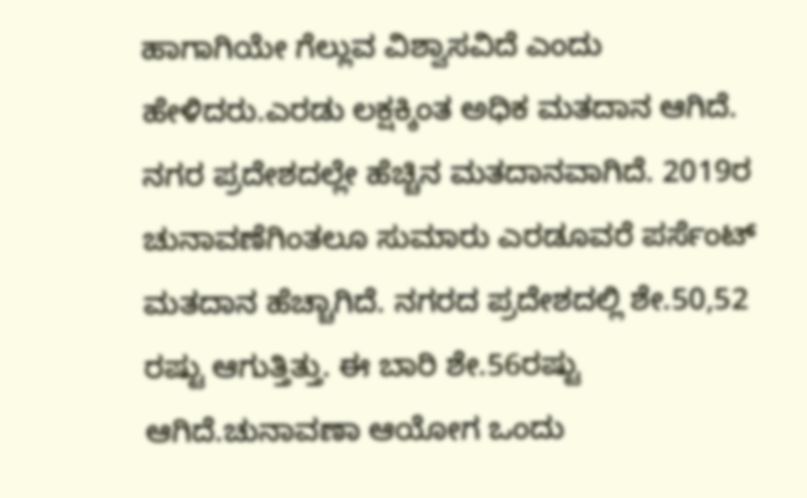ಹಾಗಾಗಿಯೇ ಗೆಲ್ಲುವ ವಿಶ್ವಾಸವಿದೆ ಎಂದು ಹೇಳಿದರು.ಎರಡು ಲಕ್ಷಕ್ಕಿಂತ ಅಧಿಕ ಮತದಾನ ಆಗಿದೆ. ನಗರ ಪ್ರದೇಶದಲ್ಲೇ ಹೆಚ್ಚಿನ ಮತದಾನವಾಗಿದೆ. 2019ರ ಚುನಾವಣೆಗಿಂತಲೂ ಸುಮಾರು ಎರಡೂವರೆ ಪರ್ಸೆಂಟ್ ಮತದಾನ ಹೆಚ್ಚಾಗಿದೆ. ನಗರದ ಪ್ರದೇಶದಲ್ಲಿ ಶೇ.50,52 ರಷ್ಟು ಆಗುತ್ತಿತ್ತು. ಈ ಬಾರಿ ಶೇ.56ರಷ್ಟು ಆಗಿದೆ.ಚುನಾವಣಾ ಆಯೋಗ ಒಂದು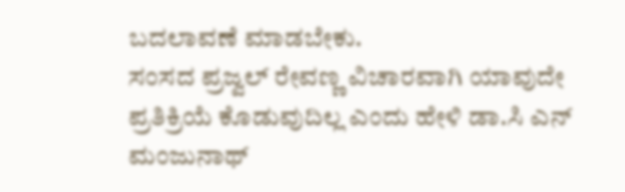ಬದಲಾವಣೆ ಮಾಡಬೇಕು.
ಸಂಸದ ಪ್ರಜ್ವಲ್ ರೇವಣ್ಣ ವಿಚಾರವಾಗಿ ಯಾವುದೇ ಪ್ರತಿಕ್ರಿಯೆ ಕೊಡುವುದಿಲ್ಲ ಎಂದು ಹೇಳಿ ಡಾ.ಸಿ ಎನ್ ಮಂಜುನಾಥ್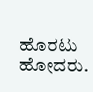ಹೊರಟು ಹೋದರು.